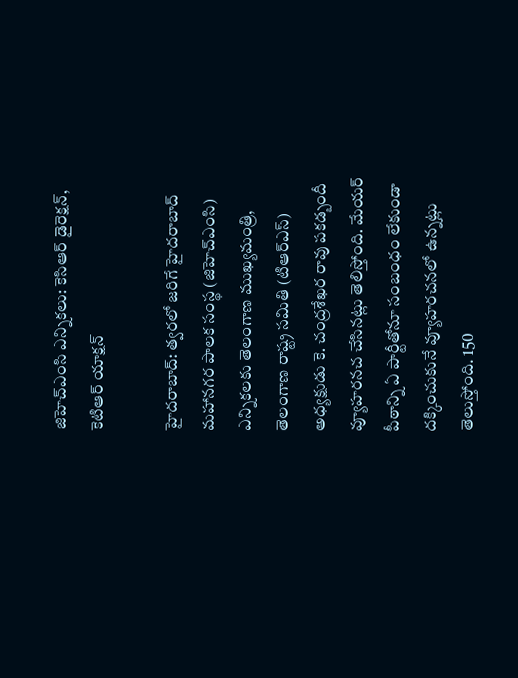జిహెచ్ఎంసి ఎన్నికలు: కెసిఆర్ డైరెక్షన్, కెటిఆర్ యాక్షన్

హైదరాబాద్: త్వరలో జరిగే హైదరాబాద్ మహానగర పాలక సంస్థ (జిహెచ్ఎంసి) ఎన్నికలకు తెలంగాణ ముఖ్యమంత్రి, తెలంగాణ రాష్ట్ర సమితి (టిఆర్ఎస్) అధ్యక్షుడు కె. చంద్రశేఖర రావు పకడ్బందీ వ్యూహరనచ చేసినట్లు తెలిస్తోంది. మేయర్ పీఠాన్ని ఏ పార్టీతోనూ సంబంధం లేకుండా దక్కించుకునే వ్యూహరచనలో ఉన్నట్లు తెలుస్తోంది. 150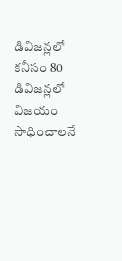డివిజన్లలో కనీసం 80 డివిజన్లలో విజయం సాధించాలనే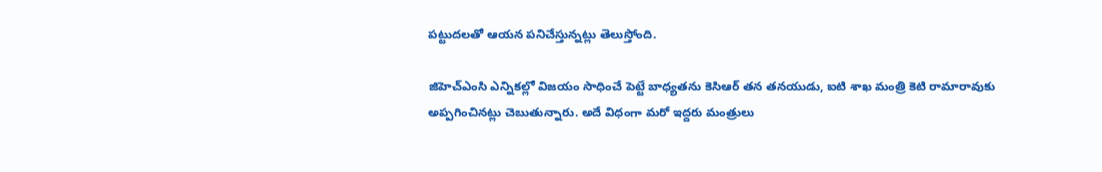పట్టుదలతో ఆయన పనిచేస్తున్నట్లు తెలుస్తోంది.

జిహెచ్ఎంసి ఎన్నికల్లో విజయం సాధించే పెట్టే బాధ్యతను కెసిఆర్ తన తనయుడు, ఐటి శాఖ మంత్రి కెటి రామారావుకు అప్పగించినట్లు చెబుతున్నారు. అదే విధంగా మరో ఇద్దరు మంత్రులు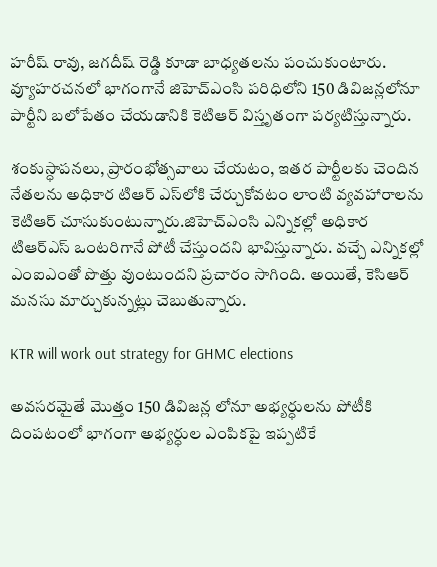హరీష్ రావు, జగదీష్ రెడ్డి కూడా బాధ్యతలను పంచుకుంటారు. వ్యూహరచనలో భాగంగానే జిహెచ్ఎంసి పరిధిలోని 150 డివిజన్లలోనూ పార్టీని బలోపేతం చేయడానికి కెటిఆర్ విస్తృతంగా పర్యటిస్తున్నారు.

శంకుస్ధాపనలు, ప్రారంభోత్సవాలు చేయటం, ఇతర పార్టీలకు చెందిన నేతలను అధికార టిఆర్ ఎస్‌లోకి చేర్చుకోవటం లాంటి వ్యవహారాలను కెటిఆర్ చూసుకుంటున్నారు.జిహెచ్ఎంసి ఎన్నికల్లో అధికార టిఆర్ఎస్‌ ఒంటరిగానే పోటీ చేస్తుందని భావిస్తున్నారు. వచ్చే ఎన్నికల్లో ఎంఐఎంతో పొత్తు వుంటుందని ప్రచారం సాగింది. అయితే, కెసిఆర్ మనసు మార్చుకున్నట్లు చెబుతున్నారు.

KTR will work out strategy for GHMC elections

అవసరమైతే మొత్తం 150 డివిజన్ల లోనూ అభ్యర్ధులను పోటీకి దింపటంలో భాగంగా అభ్యర్ధుల ఎంపికపై ఇప్పటికే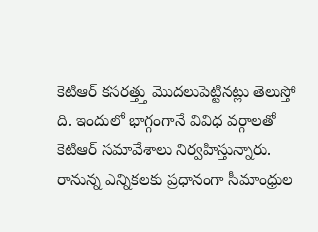కెటిఆర్ కసరత్త్తు మొదలుపెట్టినట్లు తెలుస్తో ది. ఇందులో భాగ్గంగానే వివిధ వర్గాలతో కెటిఆర్ సమావేశాలు నిర్వహిస్తున్నారు. రానున్న ఎన్నికలకు ప్రధానంగా సీమాంధ్రుల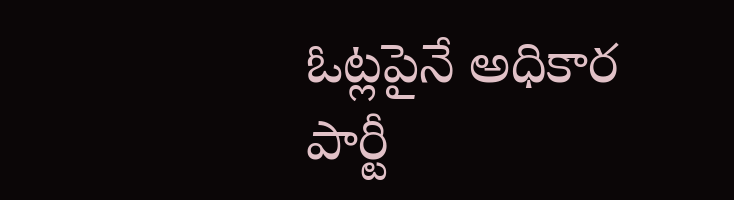ఓట్లపైనే అధికార పార్టీ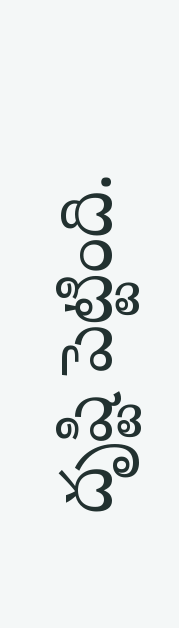దృష్టి పెట్టింది.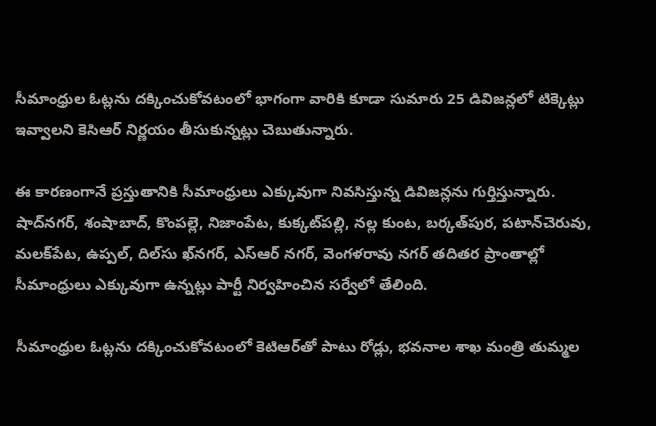సీమాంధ్రుల ఓట్లను దక్కించుకోవటంలో భాగంగా వారికి కూడా సుమారు 25 డివిజన్లలో టిక్కెట్లు ఇవ్వాలని కెసిఆర్ నిర్ణయం తీసుకున్నట్లు చెబుతున్నారు.

ఈ కారణంగానే ప్రస్తుతానికి సీమాంధ్రులు ఎక్కువుగా నివసిస్తున్న డివిజన్లను గుర్తిస్తున్నారు. షాద్‌నగర్, శంషాబాద్, కొంపల్లె, నిజాంపేట, కుక్కట్‌పల్లి, నల్ల కుంట, బర్కత్‌పుర, పటాన్‌చెరువు, మలక్‌పేట, ఉప్పల్, దిల్‌సు ఖ్‌నగర్, ఎస్ఆర్ నగర్, వెంగళరావు నగర్ తదితర ప్రాంతాల్లో సీమాంధ్రులు ఎక్కువుగా ఉన్నట్లు పార్టీ నిర్వహించిన సర్వేలో తేలింది.

సీమాంధ్రుల ఓట్లను దక్కించుకోవటంలో కెటిఆర్‌తో పాటు రోడ్లు, భవనాల శాఖ మంత్రి తుమ్మల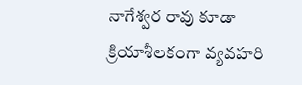నాగేశ్వర రావు కూడా క్రియాశీలకంగా వ్యవహరి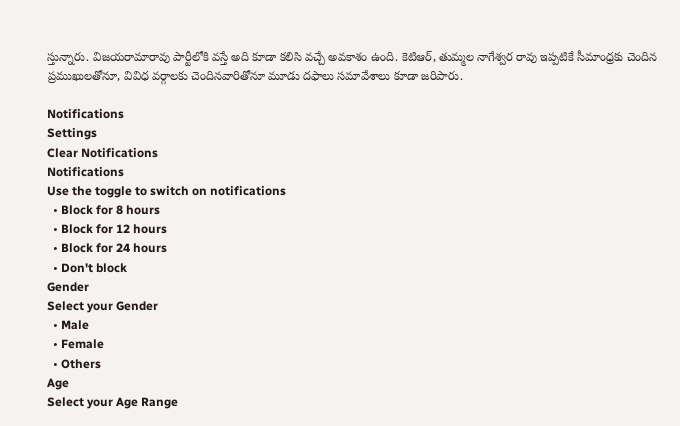స్తున్నారు. విజయరామారావు పార్టీలోకి వస్తే అది కూడా కలిసి వచ్చే అవకాశం ఉంది. కెటిఆర్, తుమ్మల నాగేశ్వర రావు ఇప్పటికే సీమాంధ్రకు చెందిన ప్రముఖులతోనూ, వివిధ వర్గాలకు చెందినవారితోనూ మూడు దఫాలు సమావేశాలు కూడా జరిపారు.

Notifications
Settings
Clear Notifications
Notifications
Use the toggle to switch on notifications
  • Block for 8 hours
  • Block for 12 hours
  • Block for 24 hours
  • Don't block
Gender
Select your Gender
  • Male
  • Female
  • Others
Age
Select your Age Range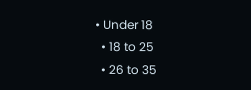• Under 18
  • 18 to 25
  • 26 to 35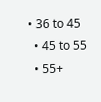• 36 to 45
  • 45 to 55
  • 55+